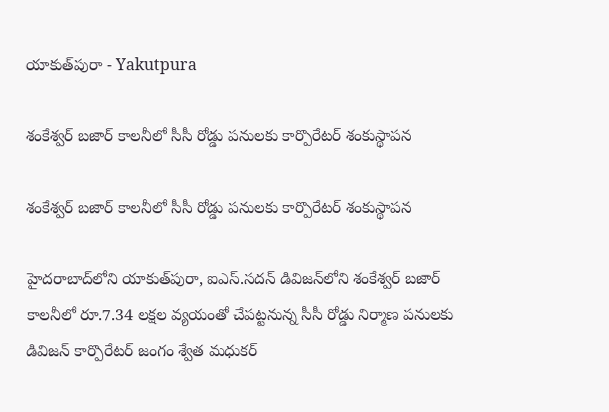యాకుత్‌పురా - Yakutpura

శంకేశ్వర్ బజార్ కాలనీలో సీసీ రోడ్డు పనులకు కార్పొరేటర్ శంకుస్థాపన

శంకేశ్వర్ బజార్ కాలనీలో సీసీ రోడ్డు పనులకు కార్పొరేటర్ శంకుస్థాపన

హైదరాబాద్‌లోని యాకుత్‌పురా, ఐఎస్.సదన్ డివిజన్‌లోని శంకేశ్వర్ బజార్ కాలనీలో రూ.7.34 లక్షల వ్యయంతో చేపట్టనున్న సీసీ రోడ్డు నిర్మాణ పనులకు డివిజన్ కార్పొరేటర్ జంగం శ్వేత మధుకర్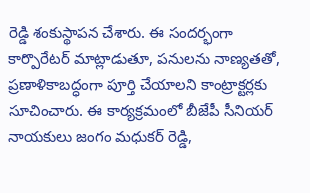రెడ్డి శంకుస్థాపన చేశారు. ఈ సందర్భంగా కార్పొరేటర్ మాట్లాడుతూ, పనులను నాణ్యతతో, ప్రణాళికాబద్ధంగా పూర్తి చేయాలని కాంట్రాక్టర్లకు సూచించారు. ఈ కార్యక్రమంలో బీజేపీ సీనియర్ నాయకులు జంగం మధుకర్ రెడ్డి,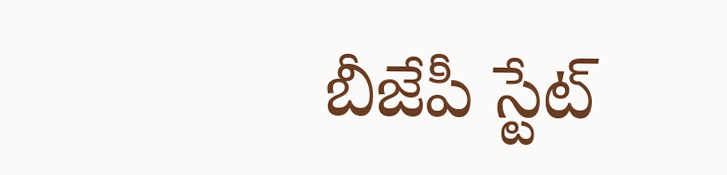బీజేపీ స్టేట్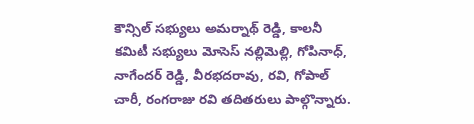కౌన్సిల్ సభ్యులు అమర్నాథ్ రెడ్డి, కాలనీ కమిటీ సభ్యులు మోసెస్ నల్లిమెల్లి, గోపినాధ్, నాగేందర్ రెడ్డి, వీరభదరావు, రవి, గోపాల్ చారీ, రంగరాజు రవి తదితరులు పాల్గొన్నారు.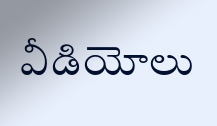వీడియోలు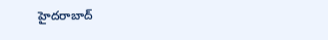హైదరాబాద్